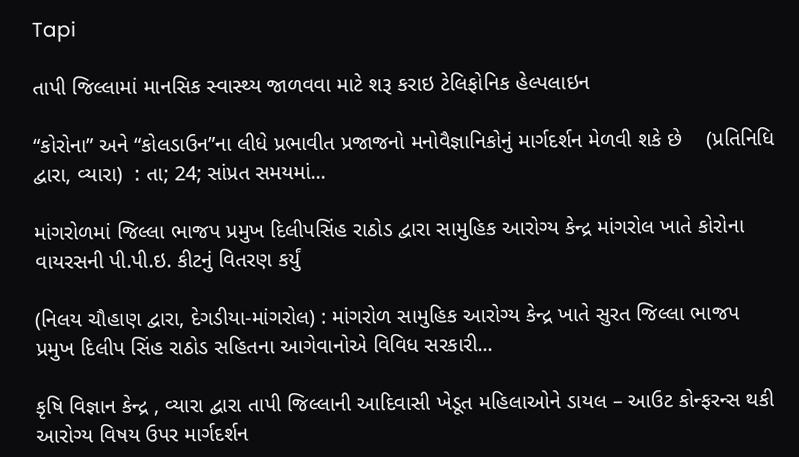Tapi

તાપી જિલ્લામાં માનસિક સ્વાસ્થ્ય જાળવવા માટે શરૂ કરાઇ ટેલિફોનિક હેલ્પલાઇન

“કોરોના” અને “કોલડાઉન”ના લીધે પ્રભાવીત પ્રજાજનો મનોવૈજ્ઞાનિકોનું માર્ગદર્શન મેળવી શકે છે    (પ્રતિનિધિ દ્વારા, વ્યારા)  : તા; 24; સાંપ્રત સમયમાં...

માંગરોળમાં જિલ્લા ભાજપ પ્રમુખ દિલીપસિંહ રાઠોડ દ્વારા સામુહિક આરોગ્ય કેન્દ્ર માંગરોલ ખાતે કોરોના વાયરસની પી.પી.ઇ. કીટનું વિતરણ કર્યું

(નિલય ચૌહાણ દ્વારા, દેગડીયા-માંગરોલ) : માંગરોળ સામુહિક આરોગ્ય કેન્દ્ર ખાતે સુરત જિલ્લા ભાજપ પ્રમુખ દિલીપ સિંહ રાઠોડ સહિતના આગેવાનોએ વિવિધ સરકારી...

કૃષિ વિજ્ઞાન કેન્દ્ર , વ્યારા દ્વારા તાપી જિલ્લાની આદિવાસી ખેડૂત મહિલાઓને ડાયલ – આઉટ કોન્ફરન્સ થકી આરોગ્ય વિષય ઉપર માર્ગદર્શન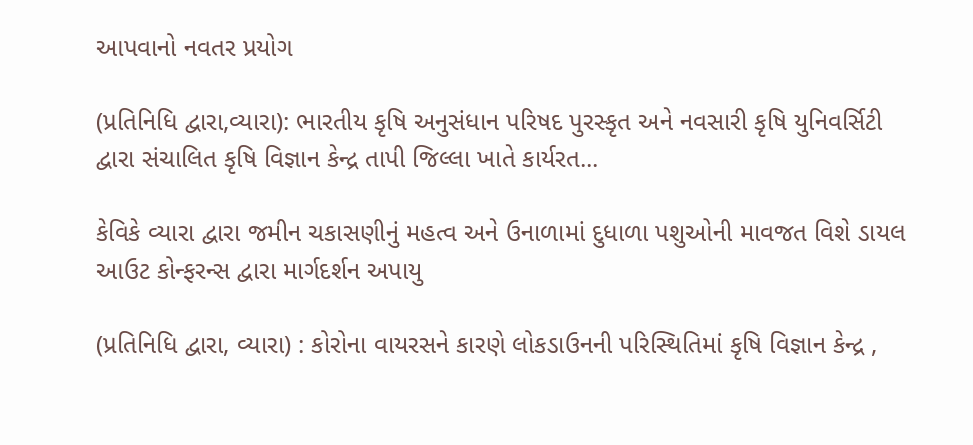આપવાનો નવતર પ્રયોગ

(પ્રતિનિધિ દ્વારા,વ્યારા): ભારતીય કૃષિ અનુસંધાન પરિષદ પુરસ્કૃત અને નવસારી કૃષિ યુનિવર્સિટી દ્વારા સંચાલિત કૃષિ વિજ્ઞાન કેન્દ્ર તાપી જિલ્લા ખાતે કાર્યરત...

કેવિકે વ્યારા દ્વારા જમીન ચકાસણીનું મહત્વ અને ઉનાળામાં દુધાળા પશુઓની માવજત વિશે ડાયલ આઉટ કોન્ફરન્સ દ્વારા માર્ગદર્શન અપાયુ

(પ્રતિનિધિ દ્વારા, વ્યારા) : કોરોના વાયરસને કારણે લોકડાઉનની પરિસ્થિતિમાં કૃષિ વિજ્ઞાન કેન્દ્ર ,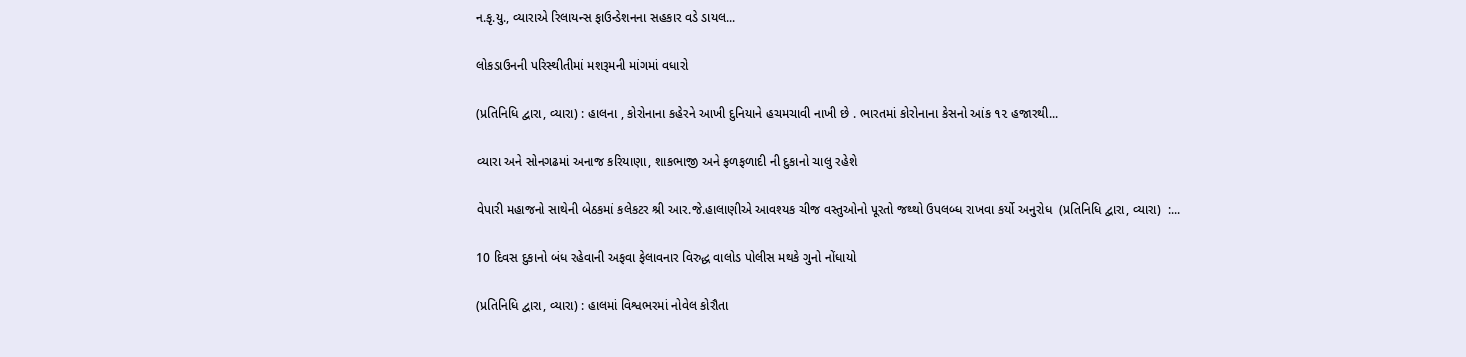ન.કૃ.યુ., વ્યારાએ રિલાયન્સ ફાઉન્ડેશનના સહકાર વડે ડાયલ...

લોકડાઉનની પરિસ્થીતીમાં મશરૂમની માંગમાં વધારો

(પ્રતિનિધિ દ્વારા, વ્યારા) : હાલના , કોરોનાના કહેરને આખી દુનિયાને હચમચાવી નાખી છે . ભારતમાં કોરોનાના કેસનો આંક ૧૨ હજારથી...

વ્યારા અને સોનગઢમાં અનાજ કરિયાણા, શાકભાજી અને ફળફળાદી ની દુકાનો ચાલુ રહેશે

વેપારી મહાજનો સાથેની બેઠકમાં કલેકટર શ્રી આર.જે.હાલાણીએ આવશ્યક ચીજ વસ્તુઓનો પૂરતો જથ્થો ઉપલબ્ધ રાખવા કર્યો અનુરોધ  (પ્રતિનિધિ દ્વારા, વ્યારા)  :...

10 દિવસ દુકાનો બંધ રહેવાની અફવા ફેલાવનાર વિરુદ્ધ વાલોડ પોલીસ મથકે ગુનો નોંધાયો

(પ્રતિનિધિ દ્વારા, વ્યારા) : હાલમાં વિશ્વભરમાં નોવેલ કોરૌતા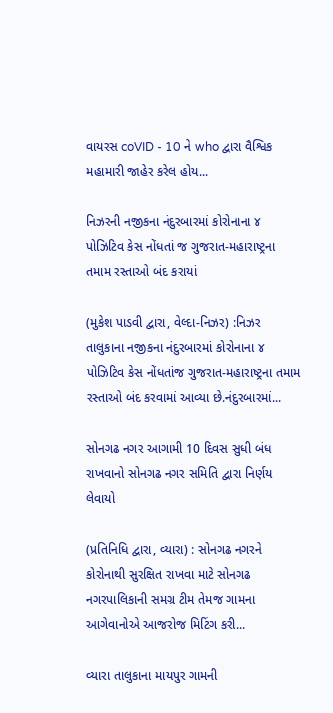વાયરસ coVID - 10 ને who દ્વારા વૈશ્વિક મહામારી જાહેર કરેલ હોય...

નિઝરની નજીકના નંદુરબારમાં કોરોનાના ૪ પોઝિટિવ કેસ નોંધતાં જ ગુજરાત-મહારાષ્ટ્રના તમામ રસ્તાઓ બંદ કરાયાં

(મુકેશ પાડવી દ્વારા, વેલ્દા-નિઝર) :નિઝર તાલુકાના નજીકના નંદુરબારમાં કોરોનાના ૪ પોઝિટિવ કેસ નોંધતાંજ ગુજરાત-મહારાષ્ટ્રના તમામ રસ્તાઓ બંદ કરવામાં આવ્યા છે.નંદુરબારમાં...

સોનગઢ નગર આગામી 10 દિવસ સુધી બંધ રાખવાનો સોનગઢ નગર સમિતિ દ્વારા નિર્ણય લેવાયો

(પ્રતિનિધિ દ્વારા, વ્યારા) : સોનગઢ નગરને કોરોનાથી સુરક્ષિત રાખવા માટે સોનગઢ નગરપાલિકાની સમગ્ર ટીમ તેમજ ગામના આગેવાનોએ આજરોજ મિટિંગ કરી...

વ્યારા તાલુકાના માયપુર ગામની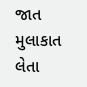જાત મુલાકાત લેતા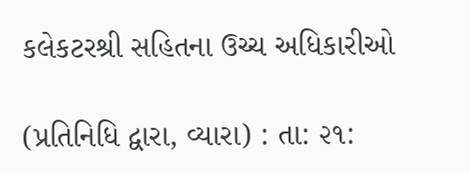કલેકટરશ્રી સહિતના ઉચ્ચ અધિકારીઓ

(પ્રતિનિધિ દ્વારા, વ્યારા) : તા: ૨૧: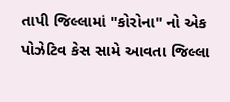તાપી જિલ્લામાં "કોરોના" નો એક પોઝેટિવ કેસ સામે આવતા જિલ્લા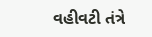વહીવટી તંત્રે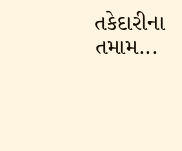તકેદારીના તમામ...